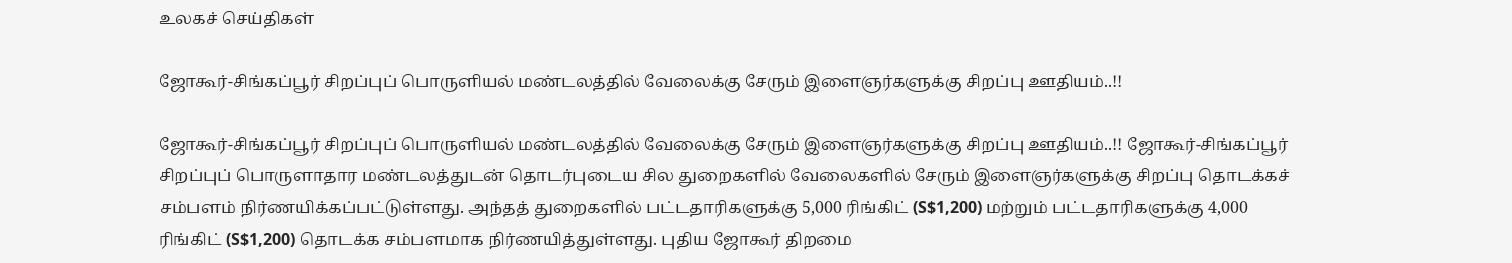உலகச் செய்திகள்

ஜோகூர்-சிங்கப்பூர் சிறப்புப் பொருளியல் மண்டலத்தில் வேலைக்கு சேரும் இளைஞர்களுக்கு சிறப்பு ஊதியம்..!!

ஜோகூர்-சிங்கப்பூர் சிறப்புப் பொருளியல் மண்டலத்தில் வேலைக்கு சேரும் இளைஞர்களுக்கு சிறப்பு ஊதியம்..!! ஜோகூர்-சிங்கப்பூர் சிறப்புப் பொருளாதார மண்டலத்துடன் தொடர்புடைய சில துறைகளில் வேலைகளில் சேரும் இளைஞர்களுக்கு சிறப்பு தொடக்கச் சம்பளம் நிர்ணயிக்கப்பட்டுள்ளது. அந்தத் துறைகளில் பட்டதாரிகளுக்கு 5,000 ரிங்கிட் (S$1,200) மற்றும் பட்டதாரிகளுக்கு 4,000 ரிங்கிட் (S$1,200) தொடக்க சம்பளமாக நிர்ணயித்துள்ளது. புதிய ஜோகூர் திறமை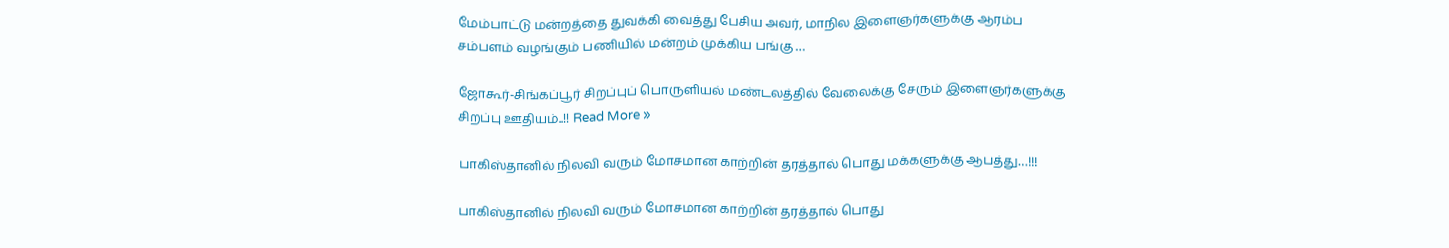மேம்பாட்டு மன்றத்தை துவக்கி வைத்து பேசிய அவர், மாநில இளைஞர்களுக்கு ஆரம்ப சம்பளம் வழங்கும் பணியில் மன்றம் முக்கிய பங்கு …

ஜோகூர்-சிங்கப்பூர் சிறப்புப் பொருளியல் மண்டலத்தில் வேலைக்கு சேரும் இளைஞர்களுக்கு சிறப்பு ஊதியம்..!! Read More »

பாகிஸ்தானில் நிலவி வரும் மோசமான காற்றின் தரத்தால் பொது மக்களுக்கு ஆபத்து…!!!

பாகிஸ்தானில் நிலவி வரும் மோசமான காற்றின் தரத்தால் பொது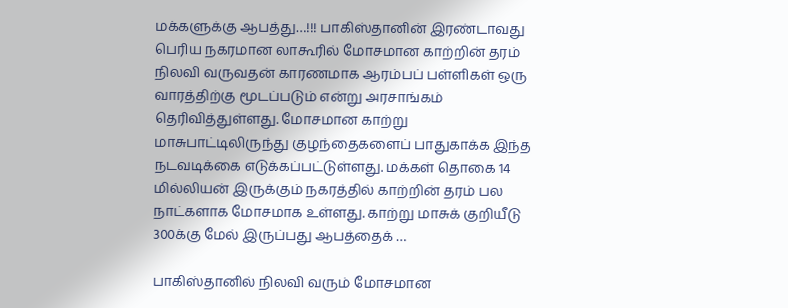மக்களுக்கு ஆபத்து…!!! பாகிஸ்தானின் இரண்டாவது பெரிய நகரமான லாகூரில் மோசமான காற்றின் தரம் நிலவி வருவதன் காரணமாக ஆரம்பப் பள்ளிகள் ஒரு வாரத்திற்கு மூடப்படும் என்று அரசாங்கம் தெரிவித்துள்ளது. மோசமான காற்று மாசுபாட்டிலிருந்து குழந்தைகளைப் பாதுகாக்க இந்த நடவடிக்கை எடுக்கப்பட்டுள்ளது. மக்கள் தொகை 14 மில்லியன் இருக்கும் நகரத்தில் காற்றின் தரம் பல நாட்களாக மோசமாக உள்ளது. காற்று மாசுக் குறியீடு 300க்கு மேல் இருப்பது ஆபத்தைக் …

பாகிஸ்தானில் நிலவி வரும் மோசமான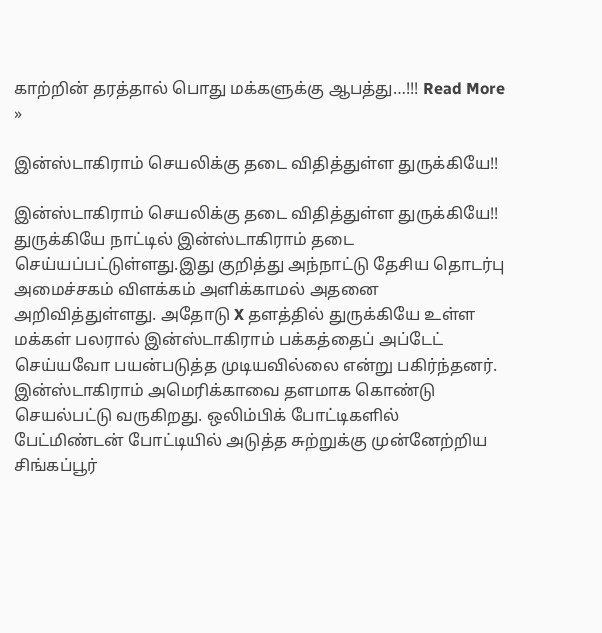காற்றின் தரத்தால் பொது மக்களுக்கு ஆபத்து…!!! Read More »

இன்ஸ்டாகிராம் செயலிக்கு தடை விதித்துள்ள துருக்கியே!!

இன்ஸ்டாகிராம் செயலிக்கு தடை விதித்துள்ள துருக்கியே!! துருக்கியே நாட்டில் இன்ஸ்டாகிராம் தடை செய்யப்பட்டுள்ளது.இது குறித்து அந்நாட்டு தேசிய தொடர்பு அமைச்சகம் விளக்கம் அளிக்காமல் அதனை அறிவித்துள்ளது. அதோடு X தளத்தில் துருக்கியே உள்ள மக்கள் பலரால் இன்ஸ்டாகிராம் பக்கத்தைப் அப்டேட் செய்யவோ பயன்படுத்த முடியவில்லை என்று பகிர்ந்தனர். இன்ஸ்டாகிராம் அமெரிக்காவை தளமாக கொண்டு செயல்பட்டு வருகிறது. ஒலிம்பிக் போட்டிகளில் பேட்மிண்டன் போட்டியில் அடுத்த சுற்றுக்கு முன்னேற்றிய சிங்கப்பூர்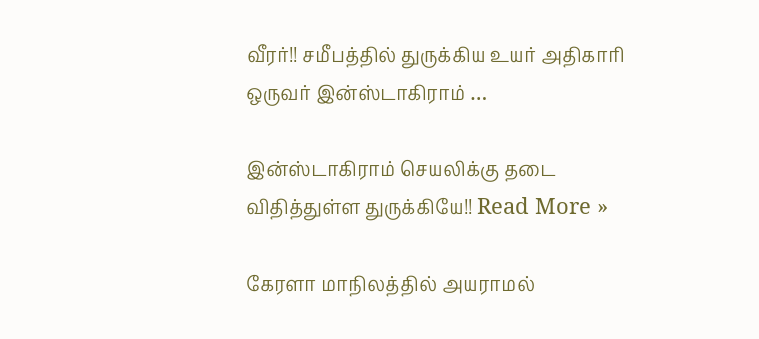வீரர்!! சமீபத்தில் துருக்கிய உயர் அதிகாரி ஒருவர் இன்ஸ்டாகிராம் …

இன்ஸ்டாகிராம் செயலிக்கு தடை விதித்துள்ள துருக்கியே!! Read More »

கேரளா மாநிலத்தில் அயராமல்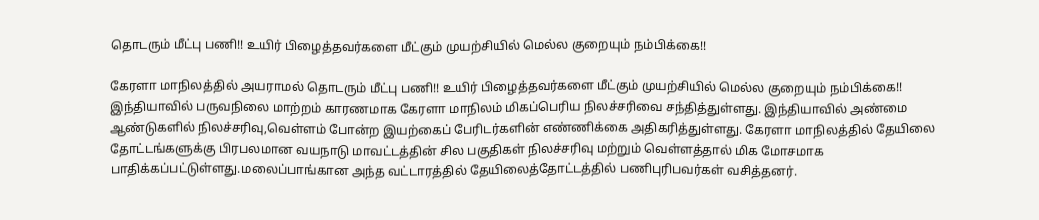தொடரும் மீட்பு பணி!! உயிர் பிழைத்தவர்களை மீட்கும் முயற்சியில் மெல்ல குறையும் நம்பிக்கை!!

கேரளா மாநிலத்தில் அயராமல் தொடரும் மீட்பு பணி!! உயிர் பிழைத்தவர்களை மீட்கும் முயற்சியில் மெல்ல குறையும் நம்பிக்கை!! இந்தியாவில் பருவநிலை மாற்றம் காரணமாக கேரளா மாநிலம் மிகப்பெரிய நிலச்சரிவை சந்தித்துள்ளது. இந்தியாவில் அண்மை ஆண்டுகளில் நிலச்சரிவு,வெள்ளம் போன்ற இயற்கைப் பேரிடர்களின் எண்ணிக்கை அதிகரித்துள்ளது. கேரளா மாநிலத்தில் தேயிலை தோட்டங்களுக்கு பிரபலமான வயநாடு மாவட்டத்தின் சில பகுதிகள் நிலச்சரிவு மற்றும் வெள்ளத்தால் மிக மோசமாக பாதிக்கப்பட்டுள்ளது.மலைப்பாங்கான அந்த வட்டாரத்தில் தேயிலைத்தோட்டத்தில் பணிபுரிபவர்கள் வசித்தனர்.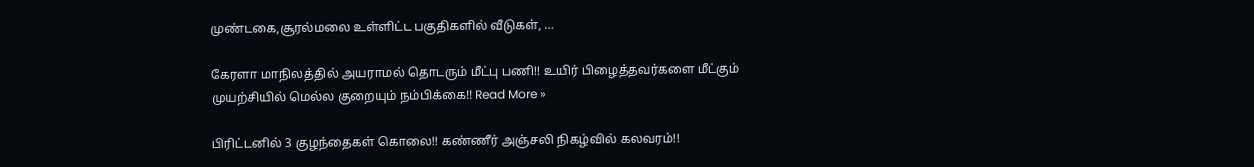முண்டகை,சூரல்மலை உள்ளிட்ட பகுதிகளில் வீடுகள், …

கேரளா மாநிலத்தில் அயராமல் தொடரும் மீட்பு பணி!! உயிர் பிழைத்தவர்களை மீட்கும் முயற்சியில் மெல்ல குறையும் நம்பிக்கை!! Read More »

பிரிட்டனில் 3 குழந்தைகள் கொலை!! கண்ணீர் அஞ்சலி நிகழ்வில் கலவரம்!!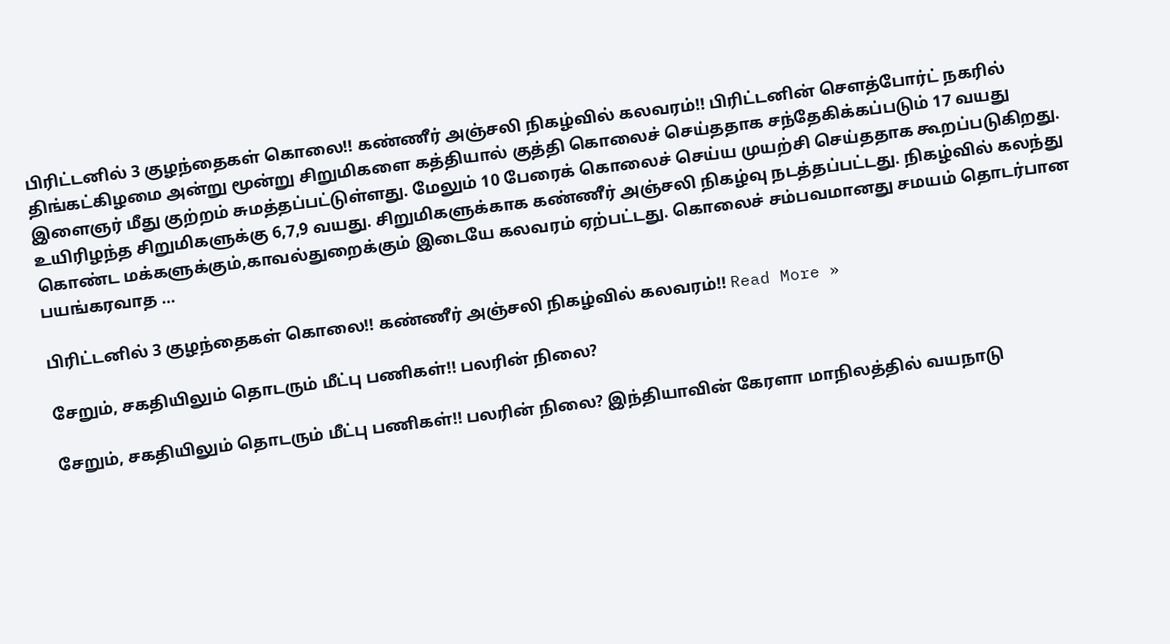பிரிட்டனில் 3 குழந்தைகள் கொலை!! கண்ணீர் அஞ்சலி நிகழ்வில் கலவரம்!! பிரிட்டனின் சௌத்போர்ட் நகரில் திங்கட்கிழமை அன்று மூன்று சிறுமிகளை கத்தியால் குத்தி கொலைச் செய்ததாக சந்தேகிக்கப்படும் 17 வயது இளைஞர் மீது குற்றம் சுமத்தப்பட்டுள்ளது. மேலும் 10 பேரைக் கொலைச் செய்ய முயற்சி செய்ததாக கூறப்படுகிறது. உயிரிழந்த சிறுமிகளுக்கு 6,7,9 வயது. சிறுமிகளுக்காக கண்ணீர் அஞ்சலி நிகழ்வு நடத்தப்பட்டது. நிகழ்வில் கலந்து கொண்ட மக்களுக்கும்,காவல்துறைக்கும் இடையே கலவரம் ஏற்பட்டது. கொலைச் சம்பவமானது சமயம் தொடர்பான பயங்கரவாத …

பிரிட்டனில் 3 குழந்தைகள் கொலை!! கண்ணீர் அஞ்சலி நிகழ்வில் கலவரம்!! Read More »

சேறும், சகதியிலும் தொடரும் மீட்பு பணிகள்!! பலரின் நிலை?

சேறும், சகதியிலும் தொடரும் மீட்பு பணிகள்!! பலரின் நிலை? இந்தியாவின் கேரளா மாநிலத்தில் வயநாடு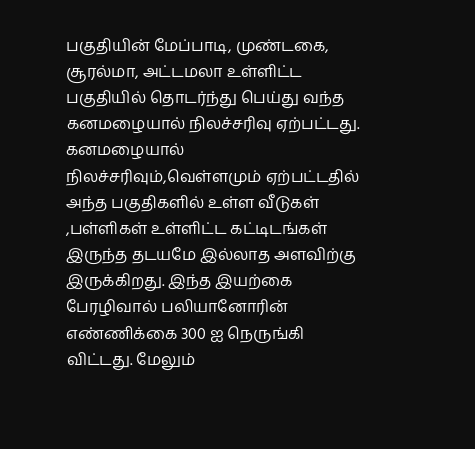பகுதியின் மேப்பாடி, முண்டகை, சூரல்மா, அட்டமலா உள்ளிட்ட பகுதியில் தொடர்ந்து பெய்து வந்த கனமழையால் நிலச்சரிவு ஏற்பட்டது. கனமழையால் நிலச்சரிவும்,வெள்ளமும் ஏற்பட்டதில் அந்த பகுதிகளில் உள்ள வீடுகள் ,பள்ளிகள் உள்ளிட்ட கட்டிடங்கள் இருந்த தடயமே இல்லாத அளவிற்கு இருக்கிறது. இந்த இயற்கை பேரழிவால் பலியானோரின் எண்ணிக்கை 300 ஐ நெருங்கி விட்டது. மேலும்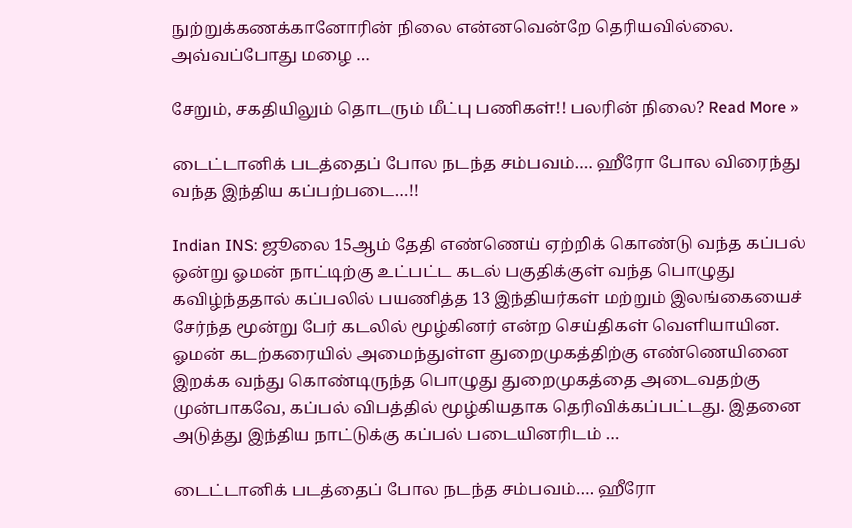நுற்றுக்கணக்கானோரின் நிலை என்னவென்றே தெரியவில்லை. அவ்வப்போது மழை …

சேறும், சகதியிலும் தொடரும் மீட்பு பணிகள்!! பலரின் நிலை? Read More »

டைட்டானிக் படத்தைப் போல நடந்த சம்பவம்…. ஹீரோ போல விரைந்து வந்த இந்திய கப்பற்படை…!!

Indian INS: ஜூலை 15ஆம் தேதி எண்ணெய் ஏற்றிக் கொண்டு வந்த கப்பல் ஒன்று ஓமன் நாட்டிற்கு உட்பட்ட கடல் பகுதிக்குள் வந்த பொழுது கவிழ்ந்ததால் கப்பலில் பயணித்த 13 இந்தியர்கள் மற்றும் இலங்கையைச் சேர்ந்த மூன்று பேர் கடலில் மூழ்கினர் என்ற செய்திகள் வெளியாயின. ஓமன் கடற்கரையில் அமைந்துள்ள துறைமுகத்திற்கு எண்ணெயினை இறக்க வந்து கொண்டிருந்த பொழுது துறைமுகத்தை அடைவதற்கு முன்பாகவே, கப்பல் விபத்தில் மூழ்கியதாக தெரிவிக்கப்பட்டது. இதனை அடுத்து இந்திய நாட்டுக்கு கப்பல் படையினரிடம் …

டைட்டானிக் படத்தைப் போல நடந்த சம்பவம்…. ஹீரோ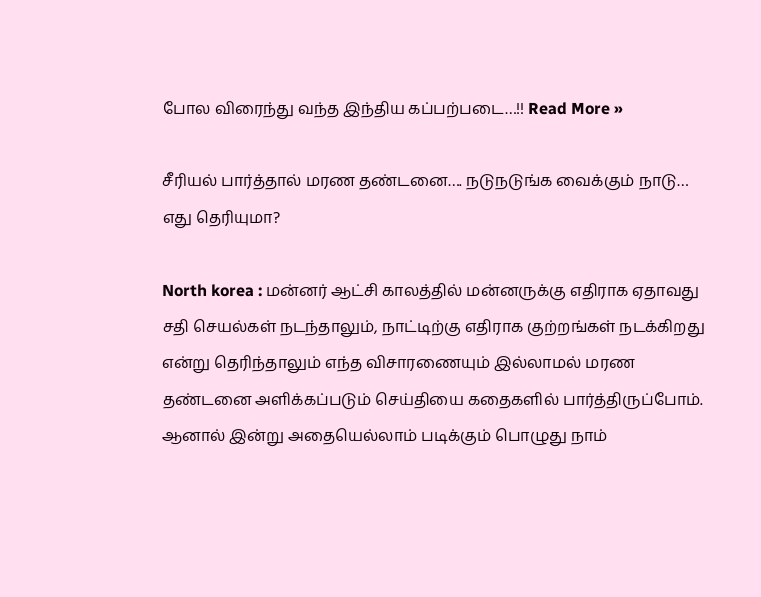போல விரைந்து வந்த இந்திய கப்பற்படை…!! Read More »

சீரியல் பார்த்தால் மரண தண்டனை…. நடுநடுங்க வைக்கும் நாடு… எது தெரியுமா?

North korea : மன்னர் ஆட்சி காலத்தில் மன்னருக்கு எதிராக ஏதாவது சதி செயல்கள் நடந்தாலும், நாட்டிற்கு எதிராக குற்றங்கள் நடக்கிறது என்று தெரிந்தாலும் எந்த விசாரணையும் இல்லாமல் மரண தண்டனை அளிக்கப்படும் செய்தியை கதைகளில் பார்த்திருப்போம். ஆனால் இன்று அதையெல்லாம் படிக்கும் பொழுது நாம்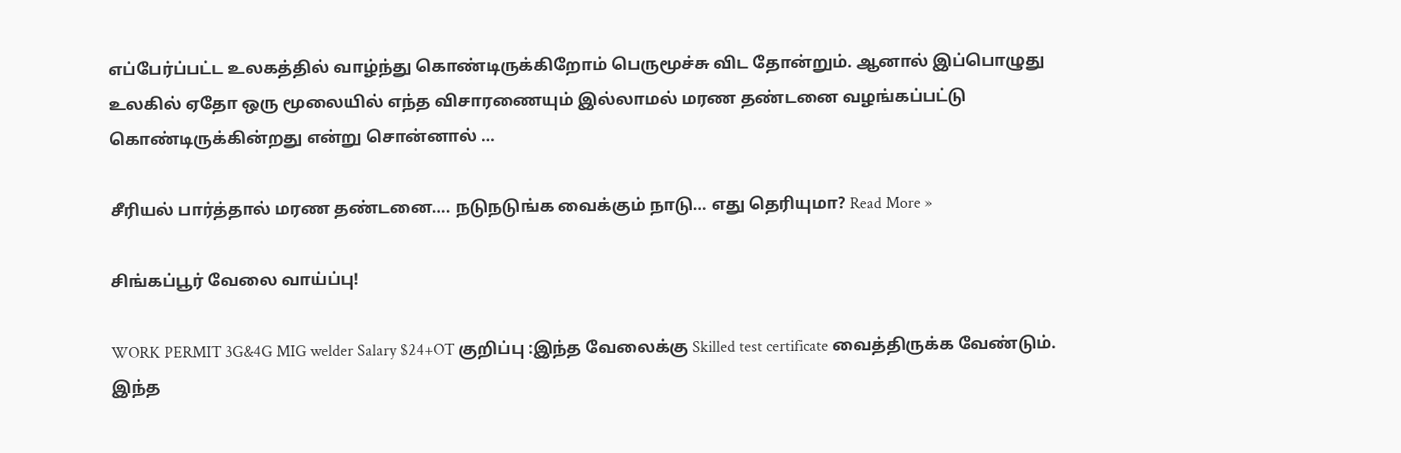எப்பேர்ப்பட்ட உலகத்தில் வாழ்ந்து கொண்டிருக்கிறோம் பெருமூச்சு விட தோன்றும். ஆனால் இப்பொழுது உலகில் ஏதோ ஒரு மூலையில் எந்த விசாரணையும் இல்லாமல் மரண தண்டனை வழங்கப்பட்டு கொண்டிருக்கின்றது என்று சொன்னால் …

சீரியல் பார்த்தால் மரண தண்டனை…. நடுநடுங்க வைக்கும் நாடு… எது தெரியுமா? Read More »

சிங்கப்பூர் வேலை வாய்ப்பு!

WORK PERMIT 3G&4G MIG welder Salary $24+OT குறிப்பு :இந்த வேலைக்கு Skilled test certificate வைத்திருக்க வேண்டும். இந்த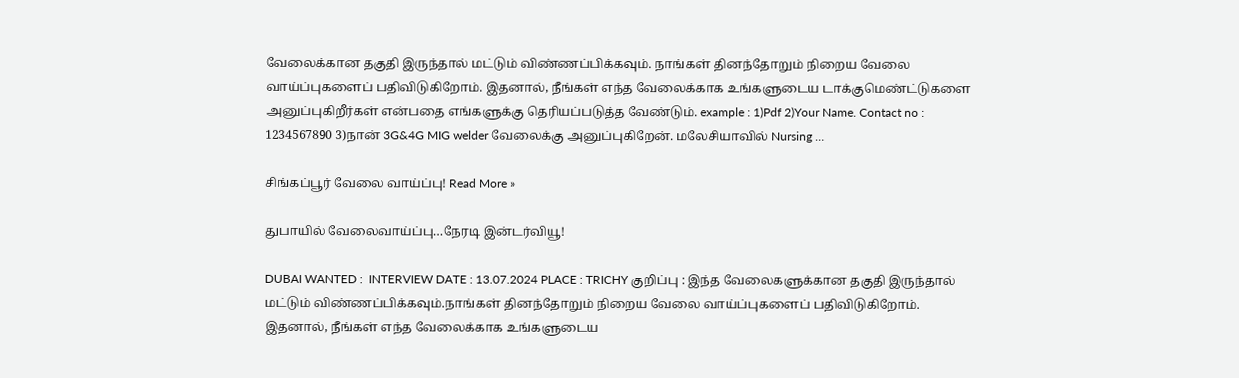வேலைக்கான தகுதி இருந்தால் மட்டும் விண்ணப்பிக்கவும். நாங்கள் தினந்தோறும் நிறைய வேலை வாய்ப்புகளைப் பதிவிடுகிறோம். இதனால், நீங்கள் எந்த வேலைக்காக உங்களுடைய டாக்குமெண்ட்டுகளை அனுப்புகிறீர்கள் என்பதை எங்களுக்கு தெரியப்படுத்த வேண்டும். example : 1)Pdf 2)Your Name. Contact no : 1234567890 3)நான் 3G&4G MIG welder வேலைக்கு அனுப்புகிறேன். மலேசியாவில் Nursing …

சிங்கப்பூர் வேலை வாய்ப்பு! Read More »

துபாயில் வேலைவாய்ப்பு…நேரடி இன்டர்வியூ!

DUBAI WANTED :  INTERVIEW DATE : 13.07.2024 PLACE : TRICHY குறிப்பு : இந்த வேலைகளுக்கான தகுதி இருந்தால் மட்டும் விண்ணப்பிக்கவும்.நாங்கள் தினந்தோறும் நிறைய வேலை வாய்ப்புகளைப் பதிவிடுகிறோம். இதனால், நீங்கள் எந்த வேலைக்காக உங்களுடைய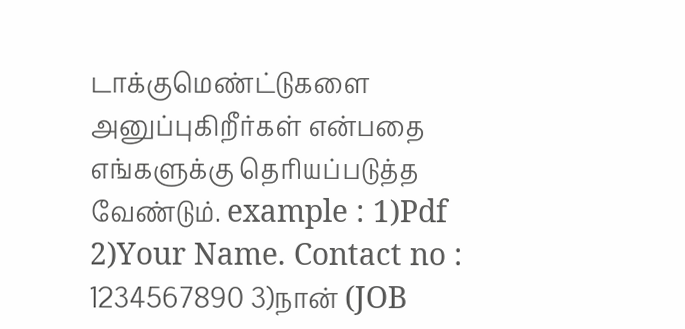டாக்குமெண்ட்டுகளை அனுப்புகிறீர்கள் என்பதை எங்களுக்கு தெரியப்படுத்த வேண்டும். example : 1)Pdf 2)Your Name. Contact no : 1234567890 3)நான் (JOB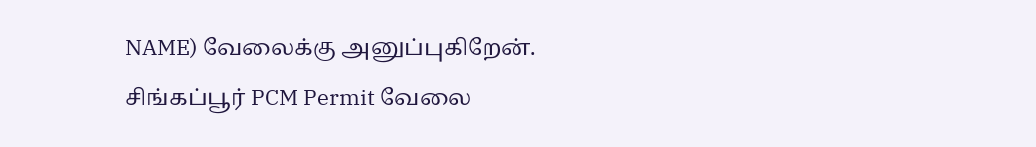NAME) வேலைக்கு அனுப்புகிறேன். சிங்கப்பூர் PCM Permit வேலை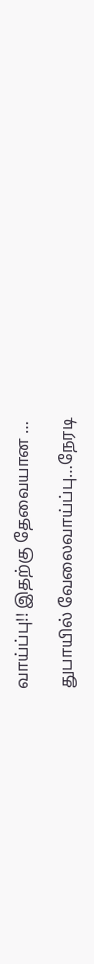வாய்ப்பு!! இதற்கு தேவையான …

துபாயில் வேலைவாய்ப்பு…நேரடி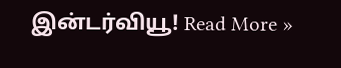இன்டர்வியூ! Read More »